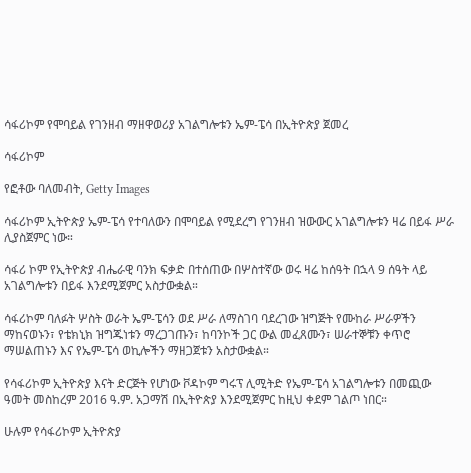ሳፋሪኮም የሞባይል የገንዘብ ማዘዋወሪያ አገልግሎቱን ኤም-ፔሳ በኢትዮጵያ ጀመረ

ሳፋሪኮም

የፎቶው ባለመብት, Getty Images

ሳፋሪኮም ኢትዮጵያ ኤም-ፔሳ የተባለውን በሞባይል የሚደረግ የገንዘብ ዝውውር አገልግሎቱን ዛሬ በይፋ ሥራ ሊያስጀምር ነው።

ሳፋሪ ኮም የኢትዮጵያ ብሔራዊ ባንክ ፍቃድ በተሰጠው በሦስተኛው ወሩ ዛሬ ከሰዓት በኋላ 9 ሰዓት ላይ አገልግሎቱን በይፋ እንደሚጀምር አስታውቋል።

ሳፋሪኮም ባለፉት ሦስት ወራት ኤም-ፔሳን ወደ ሥራ ለማስገባ ባደረገው ዝግጅት የሙከራ ሥራዎችን ማከናወኑን፣ የቴክኒክ ዝግጁነቱን ማረጋገጡን፣ ከባንኮች ጋር ውል መፈጸሙን፣ ሠራተኞቹን ቀጥሮ ማሠልጠኑን እና የኤም-ፔሳ ወኪሎችን ማዘጋጀቱን አስታውቋል።

የሳፋሪኮም ኢትዮጵያ እናት ድርጅት የሆነው ቮዳኮም ግሩፕ ሊሚትድ የኤም-ፔሳ አገልግሎቱን በመጪው ዓመት መስከረም 2016 ዓ.ም. አጋማሽ በኢትዮጵያ እንደሚጀምር ከዚህ ቀደም ገልጦ ነበር።

ሁሉም የሳፋሪኮም ኢትዮጵያ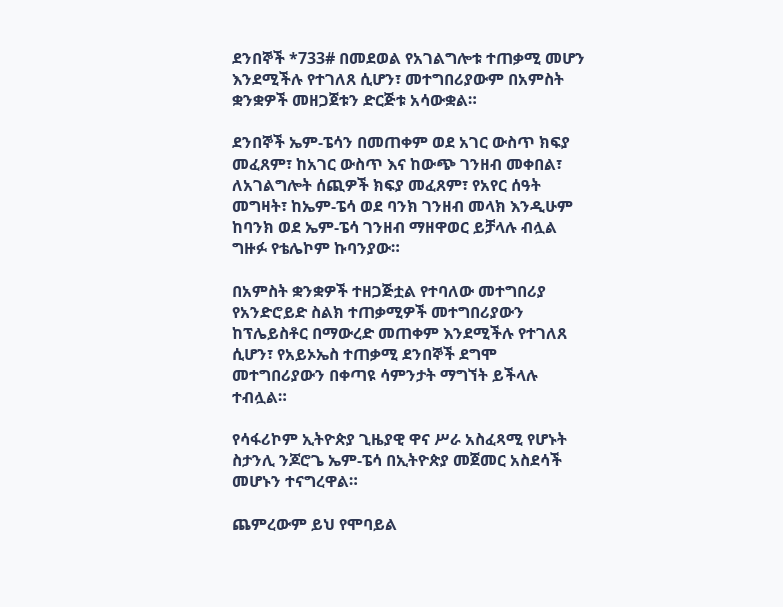ደንበኞች *733# በመደወል የአገልግሎቱ ተጠቃሚ መሆን እንደሚችሉ የተገለጸ ሲሆን፣ መተግበሪያውም በአምስት ቋንቋዎች መዘጋጀቱን ድርጅቱ አሳውቋል።

ደንበኞች ኤም-ፔሳን በመጠቀም ወደ አገር ውስጥ ክፍያ መፈጸም፣ ከአገር ውስጥ እና ከውጭ ገንዘብ መቀበል፣ ለአገልግሎት ሰጪዎች ክፍያ መፈጸም፣ የአየር ሰዓት መግዛት፣ ከኤም-ፔሳ ወደ ባንክ ገንዘብ መላክ እንዲሁም ከባንክ ወደ ኤም-ፔሳ ገንዘብ ማዘዋወር ይቻላሉ ብሏል ግዙፉ የቴሌኮም ኩባንያው።

በአምስት ቋንቋዎች ተዘጋጅቷል የተባለው መተግበሪያ የአንድሮይድ ስልክ ተጠቃሚዎች መተግበሪያውን ከፕሌይስቶር በማውረድ መጠቀም እንደሚችሉ የተገለጸ ሲሆን፣ የአይኦኤስ ተጠቃሚ ደንበኞች ደግሞ መተግበሪያውን በቀጣዩ ሳምንታት ማግኘት ይችላሉ ተብሏል።

የሳፋሪኮም ኢትዮጵያ ጊዜያዊ ዋና ሥራ አስፈጻሚ የሆኑት ስታንሊ ንጆሮጌ ኤም-ፔሳ በኢትዮጵያ መጀመር አስደሳች መሆኑን ተናግረዋል።

ጨምረውም ይህ የሞባይል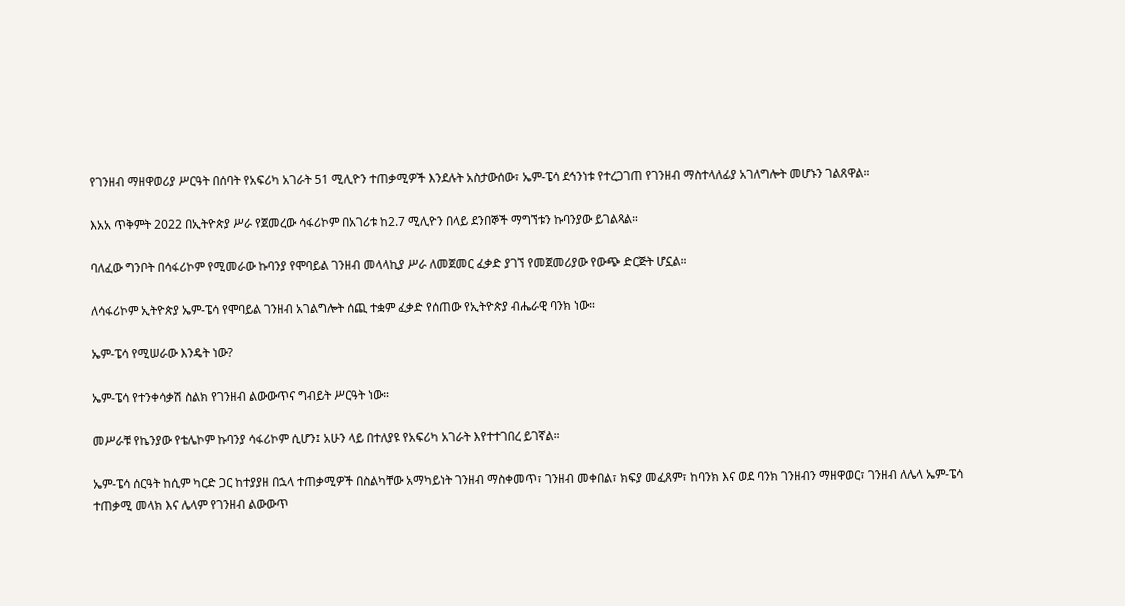የገንዘብ ማዘዋወሪያ ሥርዓት በሰባት የአፍሪካ አገራት 51 ሚሊዮን ተጠቃሚዎች እንደሉት አስታውሰው፣ ኤም-ፔሳ ደኅንነቱ የተረጋገጠ የገንዘብ ማስተላለፊያ አገለግሎት መሆኑን ገልጸዋል።

እአአ ጥቅምት 2022 በኢትዮጵያ ሥራ የጀመረው ሳፋሪኮም በአገሪቱ ከ2.7 ሚሊዮን በላይ ደንበኞች ማግኘቱን ኩባንያው ይገልጻል።

ባለፈው ግንቦት በሳፋሪኮም የሚመራው ኩባንያ የሞባይል ገንዘብ መላላኪያ ሥራ ለመጀመር ፈቃድ ያገኘ የመጀመሪያው የውጭ ድርጅት ሆኗል።

ለሳፋሪኮም ኢትዮጵያ ኤም-ፔሳ የሞባይል ገንዘብ አገልግሎት ሰጪ ተቋም ፈቃድ የሰጠው የኢትዮጵያ ብሔራዊ ባንክ ነው።

ኤም-ፔሳ የሚሠራው እንዴት ነው?

ኤም-ፔሳ የተንቀሳቃሽ ስልክ የገንዘብ ልውውጥና ግብይት ሥርዓት ነው።

መሥራቹ የኬንያው የቴሌኮም ኩባንያ ሳፋሪኮም ሲሆን፤ አሁን ላይ በተለያዩ የአፍሪካ አገራት እየተተገበረ ይገኛል።

ኤም-ፔሳ ሰርዓት ከሲም ካርድ ጋር ከተያያዘ በኋላ ተጠቃሚዎች በስልካቸው አማካይነት ገንዘብ ማስቀመጥ፣ ገንዘብ መቀበል፣ ክፍያ መፈጸም፣ ከባንክ እና ወደ ባንክ ገንዘብን ማዘዋወር፣ ገንዘብ ለሌላ ኤም-ፔሳ ተጠቃሚ መላክ እና ሌላም የገንዘብ ልውውጥ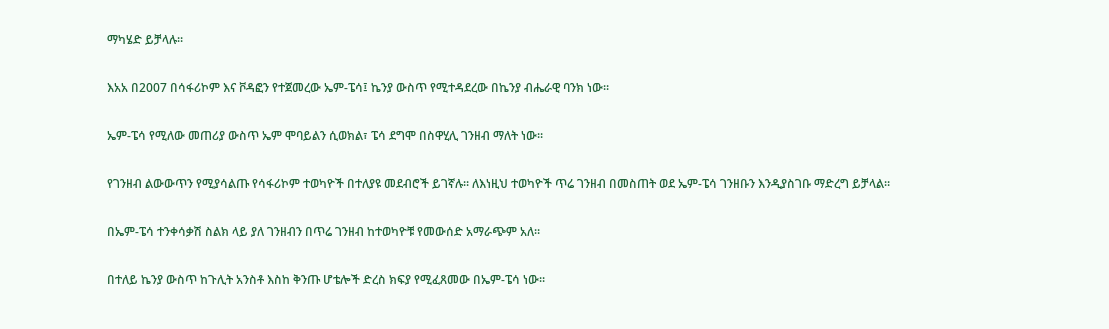ማካሄድ ይቻላሉ።

እአአ በ2007 በሳፋሪኮም እና ቮዳፎን የተጀመረው ኤም-ፔሳ፤ ኬንያ ውስጥ የሚተዳደረው በኬንያ ብሔራዊ ባንክ ነው።

ኤም-ፔሳ የሚለው መጠሪያ ውስጥ ኤም ሞባይልን ሲወክል፣ ፔሳ ደግሞ በስዋሂሊ ገንዘብ ማለት ነው።

የገንዘብ ልውውጥን የሚያሳልጡ የሳፋሪኮም ተወካዮች በተለያዩ መደብሮች ይገኛሉ። ለእነዚህ ተወካዮች ጥሬ ገንዘብ በመስጠት ወደ ኤም-ፔሳ ገንዘቡን እንዲያስገቡ ማድረግ ይቻላል።

በኤም-ፔሳ ተንቀሳቃሽ ስልክ ላይ ያለ ገንዘብን በጥሬ ገንዘብ ከተወካዮቹ የመውሰድ አማራጭም አለ።

በተለይ ኬንያ ውስጥ ከጉሊት አንስቶ እስከ ቅንጡ ሆቴሎች ድረስ ክፍያ የሚፈጸመው በኤም-ፔሳ ነው።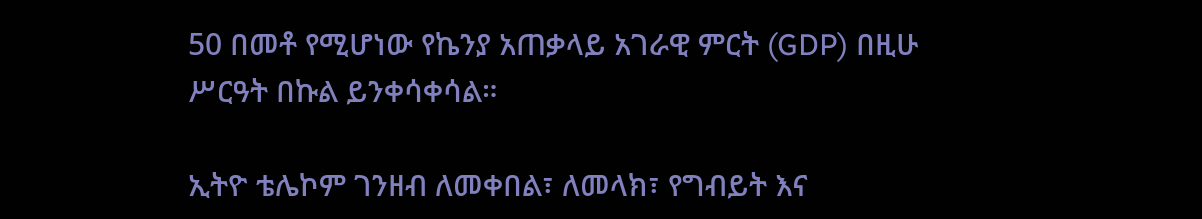50 በመቶ የሚሆነው የኬንያ አጠቃላይ አገራዊ ምርት (GDP) በዚሁ ሥርዓት በኩል ይንቀሳቀሳል።

ኢትዮ ቴሌኮም ገንዘብ ለመቀበል፣ ለመላክ፣ የግብይት እና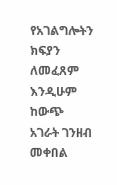የአገልግሎትን ክፍያን ለመፈጸም እንዲሁም ከውጭ አገራት ገንዘብ መቀበል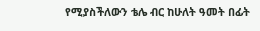የሚያስችለውን ቴሌ ብር ከሁለት ዓመት በፊት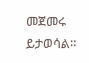መጀመሩ ይታወሳል።